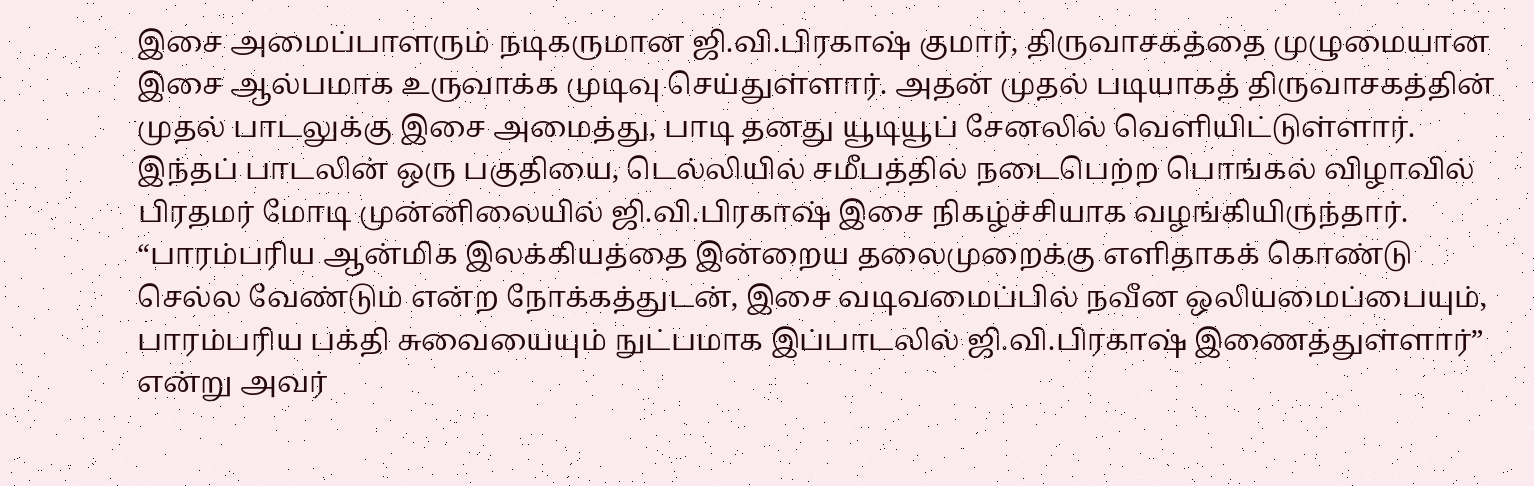இசை அமைப்பாளரும் நடிகருமான ஜி.வி.பிரகாஷ் குமார், திருவாசகத்தை முழுமையான இசை ஆல்பமாக உருவாக்க முடிவு செய்துள்ளார். அதன் முதல் படியாகத் திருவாசகத்தின் முதல் பாடலுக்கு இசை அமைத்து, பாடி தனது யூடியூப் சேனலில் வெளியிட்டுள்ளார். இந்தப் பாடலின் ஒரு பகுதியை, டெல்லியில் சமீபத்தில் நடைபெற்ற பொங்கல் விழாவில் பிரதமர் மோடி முன்னிலையில் ஜி.வி.பிரகாஷ் இசை நிகழ்ச்சியாக வழங்கியிருந்தார்.
“பாரம்பரிய ஆன்மிக இலக்கியத்தை இன்றைய தலைமுறைக்கு எளிதாகக் கொண்டு செல்ல வேண்டும் என்ற நோக்கத்துடன், இசை வடிவமைப்பில் நவீன ஒலியமைப்பையும், பாரம்பரிய பக்தி சுவையையும் நுட்பமாக இப்பாடலில் ஜி.வி.பிரகாஷ் இணைத்துள்ளார்” என்று அவர்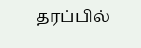தரப்பில்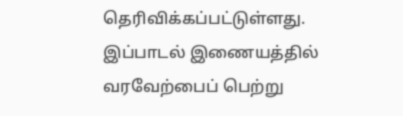தெரிவிக்கப்பட்டுள்ளது. இப்பாடல் இணையத்தில் வரவேற்பைப் பெற்று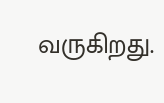வருகிறது.